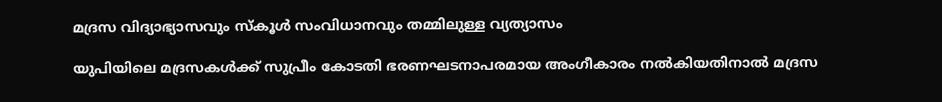മദ്രസ വിദ്യാഭ്യാസവും സ്കൂൾ സംവിധാനവും തമ്മിലുള്ള വ്യത്യാസം

യുപിയിലെ മദ്രസകൾക്ക് സുപ്രീം കോടതി ഭരണഘടനാപരമായ അംഗീകാരം നൽകിയതിനാൽ മദ്രസ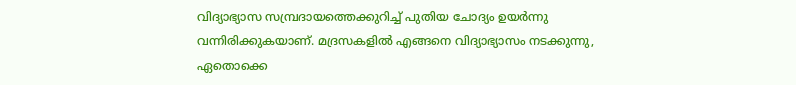വിദ്യാഭ്യാസ സമ്പ്രദായത്തെക്കുറിച്ച് പുതിയ ചോദ്യം ഉയർന്നു വന്നിരിക്കുകയാണ്. മദ്രസകളിൽ എങ്ങനെ വിദ്യാഭ്യാസം നടക്കുന്നു, ഏതൊക്കെ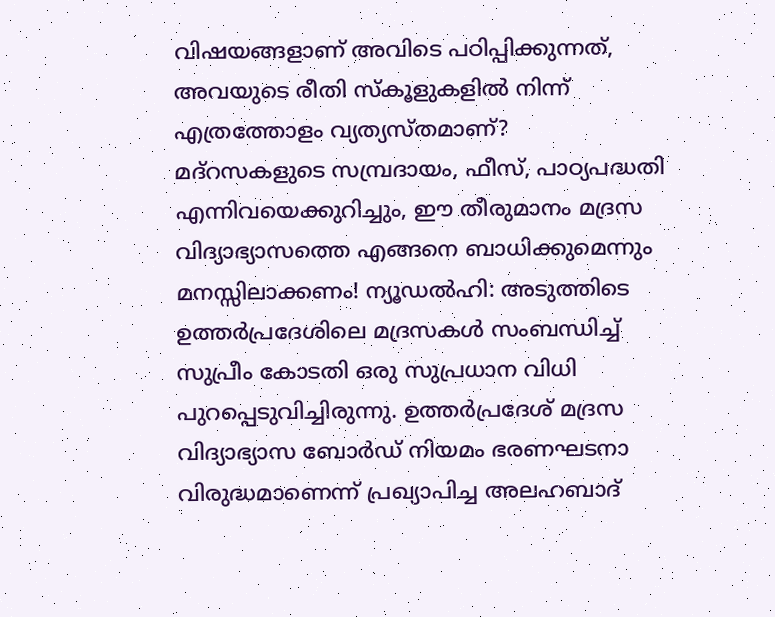വിഷയങ്ങളാണ് അവിടെ പഠിപ്പിക്കുന്നത്, അവയുടെ രീതി സ്കൂളുകളിൽ നിന്ന് എത്രത്തോളം വ്യത്യസ്തമാണ്? മദ്‌റസകളുടെ സമ്പ്രദായം, ഫീസ്, പാഠ്യപദ്ധതി എന്നിവയെക്കുറിച്ചും, ഈ തീരുമാനം മദ്രസ വിദ്യാഭ്യാസത്തെ എങ്ങനെ ബാധിക്കുമെന്നും മനസ്സിലാക്കണം! ന്യൂഡല്‍ഹി: അടുത്തിടെ ഉത്തർപ്രദേശിലെ മദ്രസകൾ സംബന്ധിച്ച് സുപ്രീം കോടതി ഒരു സുപ്രധാന വിധി പുറപ്പെടുവിച്ചിരുന്നു. ഉത്തർപ്രദേശ് മദ്രസ വിദ്യാഭ്യാസ ബോർഡ് നിയമം ഭരണഘടനാ വിരുദ്ധമാണെന്ന് പ്രഖ്യാപിച്ച അലഹബാദ്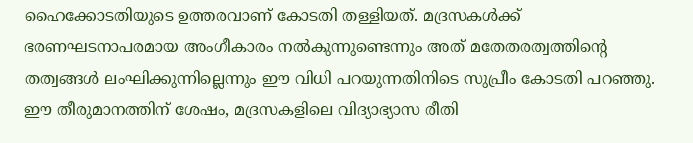ഹൈക്കോടതിയുടെ ഉത്തരവാണ് കോടതി തള്ളിയത്. മദ്രസകൾക്ക് ഭരണഘടനാപരമായ അംഗീകാരം നൽകുന്നുണ്ടെന്നും അത് മതേതരത്വത്തിൻ്റെ തത്വങ്ങൾ ലംഘിക്കുന്നില്ലെന്നും ഈ വിധി പറയുന്നതിനിടെ സുപ്രീം കോടതി പറഞ്ഞു. ഈ തീരുമാനത്തിന് ശേഷം, മദ്രസകളിലെ വിദ്യാഭ്യാസ രീതി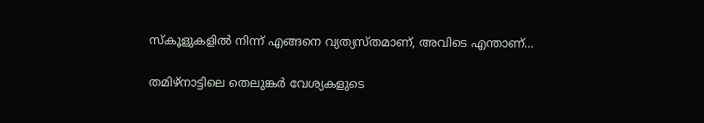സ്കൂളുകളിൽ നിന്ന് എങ്ങനെ വ്യത്യസ്തമാണ്, അവിടെ എന്താണ്…

തമിഴ്നാട്ടിലെ തെലുങ്കർ വേശ്യകളുടെ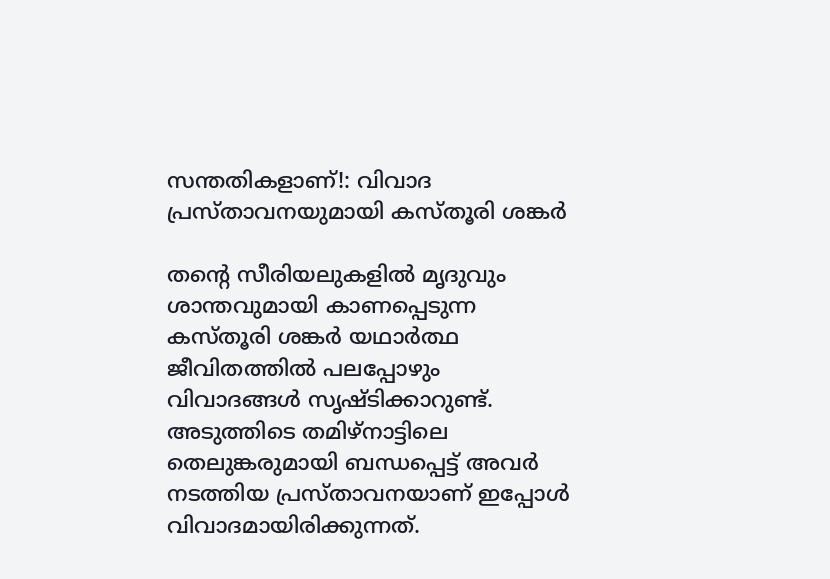സന്തതികളാണ്!: വിവാദ പ്രസ്താവനയുമായി കസ്തൂരി ശങ്കർ

തൻ്റെ സീരിയലുകളിൽ മൃദുവും ശാന്തവുമായി കാണപ്പെടുന്ന കസ്തൂരി ശങ്കർ യഥാർത്ഥ ജീവിതത്തിൽ പലപ്പോഴും വിവാദങ്ങള്‍ സൃഷ്ടിക്കാറുണ്ട്. അടുത്തിടെ തമിഴ്‌നാട്ടിലെ തെലുങ്കരുമായി ബന്ധപ്പെട്ട് അവര്‍  നടത്തിയ പ്രസ്താവനയാണ് ഇപ്പോള്‍ വിവാദമായിരിക്കുന്നത്.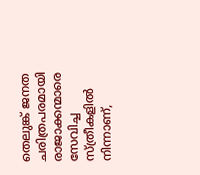തെലുങ്ക് ജനത ചരിത്രപരമായി രാജാക്കന്മാരെ സേവിച്ച സ്ത്രീകളിൽ നിന്നാണ്,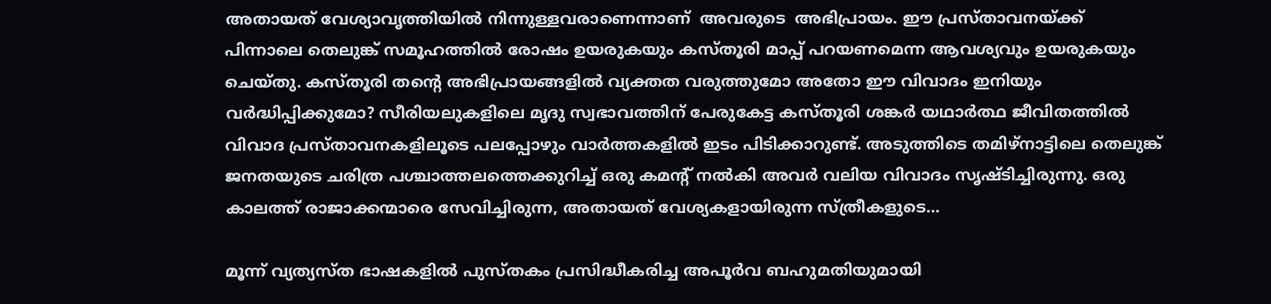അതായത് വേശ്യാവൃത്തിയിൽ നിന്നുള്ളവരാണെന്നാണ്  അവരുടെ  അഭിപ്രായം. ഈ പ്രസ്താവനയ്ക്ക് പിന്നാലെ തെലുങ്ക് സമൂഹത്തിൽ രോഷം ഉയരുകയും കസ്തൂരി മാപ്പ് പറയണമെന്ന ആവശ്യവും ഉയരുകയും ചെയ്തു. കസ്തൂരി തൻ്റെ അഭിപ്രായങ്ങളിൽ വ്യക്തത വരുത്തുമോ അതോ ഈ വിവാദം ഇനിയും വർദ്ധിപ്പിക്കുമോ? സീരിയലുകളിലെ മൃദു സ്വഭാവത്തിന് പേരുകേട്ട കസ്തൂരി ശങ്കർ യഥാർത്ഥ ജീവിതത്തിൽ വിവാദ പ്രസ്താവനകളിലൂടെ പലപ്പോഴും വാർത്തകളിൽ ഇടം പിടിക്കാറുണ്ട്. അടുത്തിടെ തമിഴ്‌നാട്ടിലെ തെലുങ്ക് ജനതയുടെ ചരിത്ര പശ്ചാത്തലത്തെക്കുറിച്ച് ഒരു കമൻ്റ് നൽകി അവര്‍ വലിയ വിവാദം സൃഷ്ടിച്ചിരുന്നു. ഒരു കാലത്ത് രാജാക്കന്മാരെ സേവിച്ചിരുന്ന, അതായത് വേശ്യകളായിരുന്ന സ്ത്രീകളുടെ…

മൂന്ന് വ്യത്യസ്ത ഭാഷകളില്‍ പുസ്തകം പ്രസിദ്ധീകരിച്ച അപൂര്‍വ ബഹുമതിയുമായി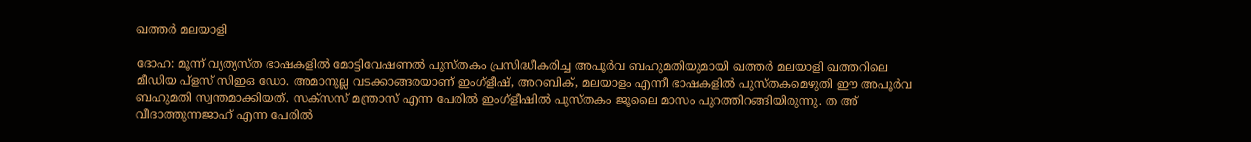ഖത്തര്‍ മലയാളി

ദോഹ: മൂന്ന് വ്യത്യസ്ത ഭാഷകളില്‍ മോട്ടിവേഷണല്‍ പുസ്തകം പ്രസിദ്ധീകരിച്ച അപൂര്‍വ ബഹുമതിയുമായി ഖത്തര്‍ മലയാളി ഖത്തറിലെ മീഡിയ പ്‌ളസ് സിഇഒ ഡോ. അമാനുല്ല വടക്കാങ്ങരയാണ് ഇംഗ്‌ളീഷ്, അറബിക്, മലയാളം എന്നീ ഭാഷകളില്‍ പുസ്തകമെഴുതി ഈ അപൂര്‍വ ബഹുമതി സ്വന്തമാക്കിയത്. സക്‌സസ് മന്ത്രാസ് എന്ന പേരില്‍ ഇംഗ്‌ളീഷില്‍ പുസ്തകം ജൂലൈ മാസം പുറത്തിറങ്ങിയിരുന്നു. ത അ് വീദാത്തുന്നജാഹ് എന്ന പേരില്‍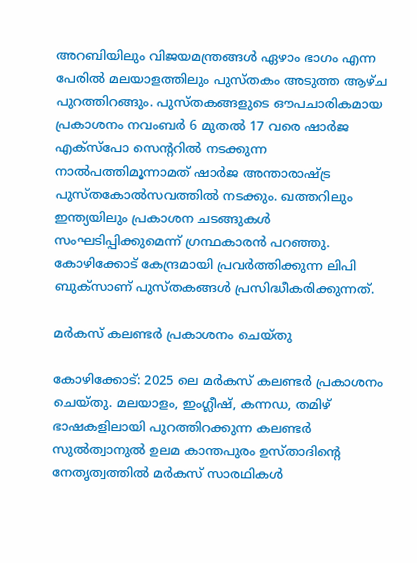അറബിയിലും വിജയമന്ത്രങ്ങള്‍ ഏഴാം ഭാഗം എന്ന പേരില്‍ മലയാളത്തിലും പുസ്തകം അടുത്ത ആഴ്ച പുറത്തിറങ്ങും. പുസ്തകങ്ങളുടെ ഔപചാരികമായ പ്രകാശനം നവംബര്‍ 6 മുതല്‍ 17 വരെ ഷാര്‍ജ എക്‌സ്‌പോ സെന്ററില്‍ നടക്കുന്ന നാല്‍പത്തിമൂന്നാമത് ഷാര്‍ജ അന്താരാഷ്ട്ര പുസ്തകോല്‍സവത്തില്‍ നടക്കും. ഖത്തറിലും ഇന്ത്യയിലും പ്രകാശന ചടങ്ങുകള്‍ സംഘടിപ്പിക്കുമെന്ന് ഗ്രന്ഥകാരന്‍ പറഞ്ഞു. കോഴിക്കോട് കേന്ദ്രമായി പ്രവര്‍ത്തിക്കുന്ന ലിപി ബുക്‌സാണ് പുസ്തകങ്ങള്‍ പ്രസിദ്ധീകരിക്കുന്നത്.

മർകസ് കലണ്ടർ പ്രകാശനം ചെയ്തു

കോഴിക്കോട്: 2025 ലെ മർകസ് കലണ്ടർ പ്രകാശനം ചെയ്തു. മലയാളം, ഇംഗ്ലീഷ്, കന്നഡ, തമിഴ് ഭാഷകളിലായി പുറത്തിറക്കുന്ന കലണ്ടർ സുൽത്വാനുൽ ഉലമ കാന്തപുരം ഉസ്താദിന്റെ നേതൃത്വത്തിൽ മർകസ് സാരഥികൾ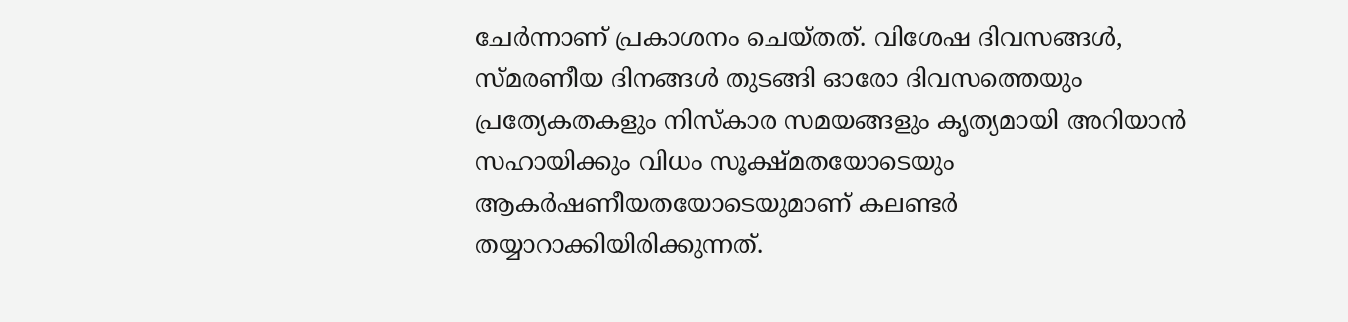ചേർന്നാണ് പ്രകാശനം ചെയ്തത്. വിശേഷ ദിവസങ്ങൾ, സ്മരണീയ ദിനങ്ങൾ തുടങ്ങി ഓരോ ദിവസത്തെയും പ്രത്യേകതകളും നിസ്കാര സമയങ്ങളും കൃത്യമായി അറിയാൻ സഹായിക്കും വിധം സൂക്ഷ്മതയോടെയും ആകർഷണീയതയോടെയുമാണ് കലണ്ടർ തയ്യാറാക്കിയിരിക്കുന്നത്.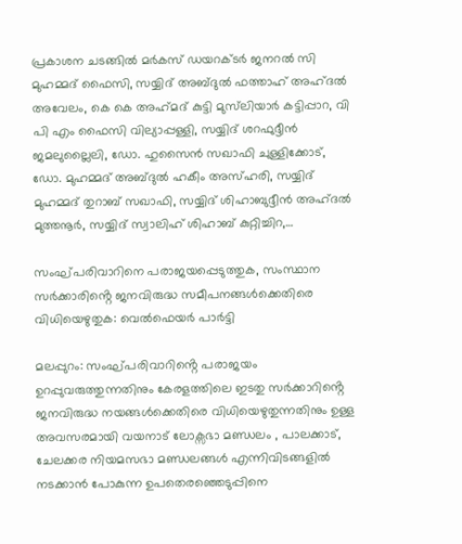പ്രകാശന ചടങ്ങിൽ മർകസ് ഡയറക്ടർ ജനറൽ സി മുഹമ്മദ് ഫൈസി, സയ്യിദ് അബ്ദുൽ ഫത്താഹ് അഹ്ദൽ അവേലം, കെ കെ അഹ്‌മദ്‌ കുട്ടി മുസ്‌ലിയാർ കട്ടിപ്പാറ, വി പി എം ഫൈസി വില്യാപ്പള്ളി, സയ്യിദ് ശറഫുദ്ദീൻ ജമലുല്ലൈലി, ഡോ. ഹുസൈൻ സഖാഫി ചുള്ളിക്കോട്, ഡോ. മുഹമ്മദ് അബ്ദുൽ ഹകീം അസ്ഹരി, സയ്യിദ് മുഹമ്മദ് തുറാബ് സഖാഫി, സയ്യിദ് ശിഹാബുദ്ദീൻ അഹ്ദൽ മുത്തനൂർ, സയ്യിദ് സ്വാലിഹ് ശിഹാബ് കുറ്റിച്ചിറ,…

സംഘ്പരിവാറിനെ പരാജയപ്പെടുത്തുക, സംസ്ഥാന സർക്കാരിൻ്റെ ജനവിരുദ്ധ സമീപനങ്ങൾക്കെതിരെ വിധിയെഴുതുക: വെൽഫെയർ പാർട്ടി

മലപ്പുറം: സംഘ്പരിവാറിൻ്റെ പരാജയം ഉറപ്പുവരുത്തുന്നതിനും കേരളത്തിലെ ഇടതു സർക്കാറിൻ്റെ ജനവിരുദ്ധ നയങ്ങൾക്കെതിരെ വിധിയെഴുതുന്നതിനും ഉള്ള അവസരമായി വയനാട് ലോക്സഭാ മണ്ഡലം , പാലക്കാട്, ചേലക്കര നിയമസഭാ മണ്ഡലങ്ങൾ എന്നിവിടങ്ങളിൽ നടക്കാൻ പോകുന്ന ഉപതെരഞ്ഞെടുപ്പിനെ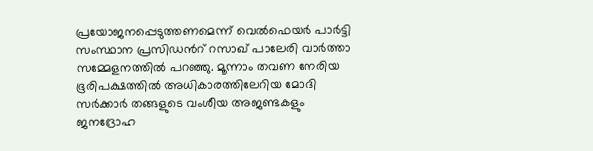പ്രയോജനപ്പെടുത്തണമെന്ന് വെൽഫെയർ പാർട്ടി സംസ്ഥാന പ്രസിഡൻറ് റസാഖ് പാലേരി വാർത്താ സമ്മേളനത്തിൽ പറഞ്ഞു. മൂന്നാം തവണ നേരിയ ഭൂരിപക്ഷത്തിൽ അധികാരത്തിലേറിയ മോദി സർക്കാർ തങ്ങളുടെ വംശീയ അജണ്ടകളും ജനദ്രോഹ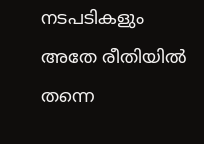നടപടികളും അതേ രീതിയിൽ തന്നെ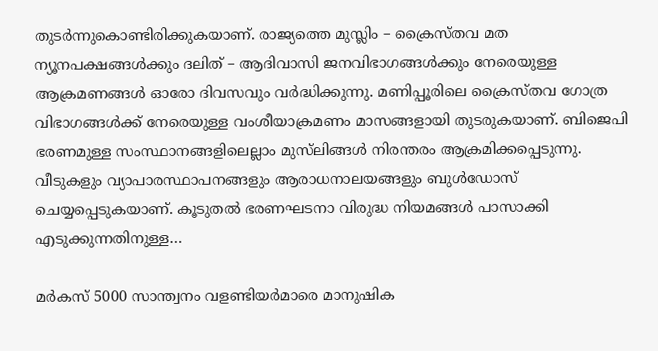തുടർന്നുകൊണ്ടിരിക്കുകയാണ്. രാജ്യത്തെ മുസ്ലിം – ക്രൈസ്തവ മത ന്യൂനപക്ഷങ്ങൾക്കും ദലിത് – ആദിവാസി ജനവിഭാഗങ്ങൾക്കും നേരെയുള്ള ആക്രമണങ്ങൾ ഓരോ ദിവസവും വർദ്ധിക്കുന്നു. മണിപ്പൂരിലെ ക്രൈസ്തവ ഗോത്ര വിഭാഗങ്ങൾക്ക് നേരെയുള്ള വംശീയാക്രമണം മാസങ്ങളായി തുടരുകയാണ്. ബിജെപി ഭരണമുള്ള സംസ്ഥാനങ്ങളിലെല്ലാം മുസ്‌ലിങ്ങൾ നിരന്തരം ആക്രമിക്കപ്പെടുന്നു. വീടുകളും വ്യാപാരസ്ഥാപനങ്ങളും ആരാധനാലയങ്ങളും ബുൾഡോസ് ചെയ്യപ്പെടുകയാണ്. കൂടുതൽ ഭരണഘടനാ വിരുദ്ധ നിയമങ്ങൾ പാസാക്കി എടുക്കുന്നതിനുള്ള…

മര്‍കസ് 5000 സാന്ത്വനം വളണ്ടിയർമാരെ മാനുഷിക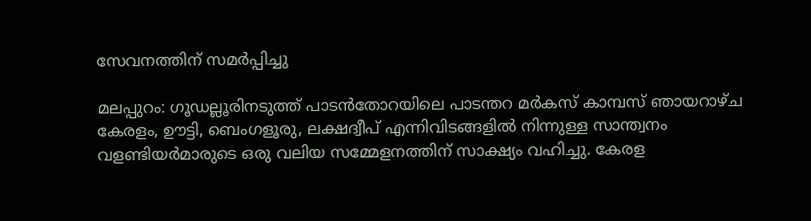സേവനത്തിന് സമര്‍പ്പിച്ചു

മലപ്പുറം: ഗൂഡല്ലൂരിനടുത്ത് പാടൻതോറയിലെ പാടന്തറ മർകസ് കാമ്പസ് ഞായറാഴ്ച കേരളം, ഊട്ടി, ബെംഗളൂരു, ലക്ഷദ്വീപ് എന്നിവിടങ്ങളിൽ നിന്നുള്ള സാന്ത്വനം വളണ്ടിയർമാരുടെ ഒരു വലിയ സമ്മേളനത്തിന് സാക്ഷ്യം വഹിച്ചു. കേരള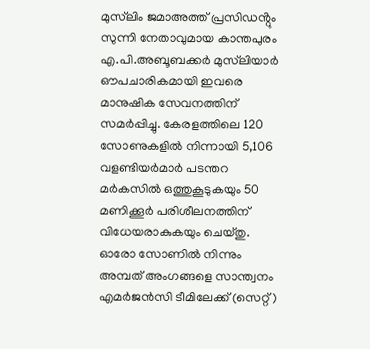മുസ്‌ലിം ജമാഅത്ത് പ്രസിഡൻ്റും സുന്നി നേതാവുമായ കാന്തപുരം എ.പി.അബൂബക്കർ മുസ്‌ലിയാർ ഔപചാരികമായി ഇവരെ മാനുഷിക സേവനത്തിന് സമർപ്പിച്ചു. കേരളത്തിലെ 120 സോണുകളിൽ നിന്നായി 5,106 വളണ്ടിയർമാർ പടന്തറ മർകസിൽ ഒത്തുകൂടുകയും 50 മണിക്കൂർ പരിശീലനത്തിന് വിധേയരാകുകയും ചെയ്തു. ഓരോ സോണിൽ നിന്നും അമ്പത് അംഗങ്ങളെ സാന്ത്വനം എമർജൻസി ടീമിലേക്ക് (സെറ്റ്)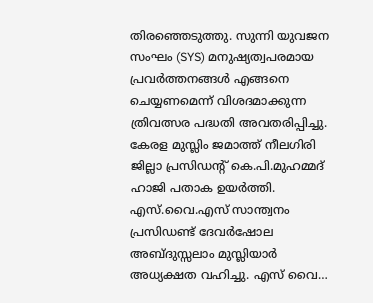തിരഞ്ഞെടുത്തു. സുന്നി യുവജന സംഘം (SYS) മനുഷ്യത്വപരമായ പ്രവർത്തനങ്ങൾ എങ്ങനെ ചെയ്യണമെന്ന് വിശദമാക്കുന്ന ത്രിവത്സര പദ്ധതി അവതരിപ്പിച്ചു. കേരള മുസ്ലിം ജമാത്ത് നീലഗിരി ജില്ലാ പ്രസിഡൻ്റ് കെ.പി.മുഹമ്മദ് ഹാജി പതാക ഉയർത്തി. എസ്.വൈ.എസ് സാന്ത്വനം പ്രസിഡണ്ട് ദേവർഷോല അബ്ദുസ്സലാം മുസ്ലിയാർ അധ്യക്ഷത വഹിച്ചു. എസ് വൈ…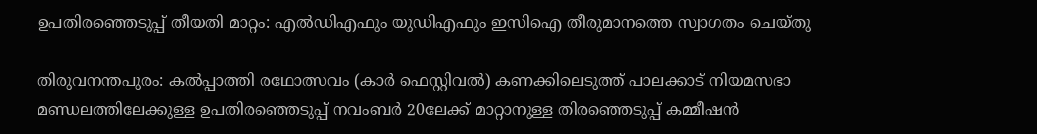ഉപതിരഞ്ഞെടുപ്പ് തീയതി മാറ്റം: എൽഡിഎഫും യുഡിഎഫും ഇസിഐ തീരുമാനത്തെ സ്വാഗതം ചെയ്തു

തിരുവനന്തപുരം: കൽപ്പാത്തി രഥോത്സവം (കാർ ഫെസ്റ്റിവൽ) കണക്കിലെടുത്ത് പാലക്കാട് നിയമസഭാ മണ്ഡലത്തിലേക്കുള്ള ഉപതിരഞ്ഞെടുപ്പ് നവംബർ 20ലേക്ക് മാറ്റാനുള്ള തിരഞ്ഞെടുപ്പ് കമ്മീഷൻ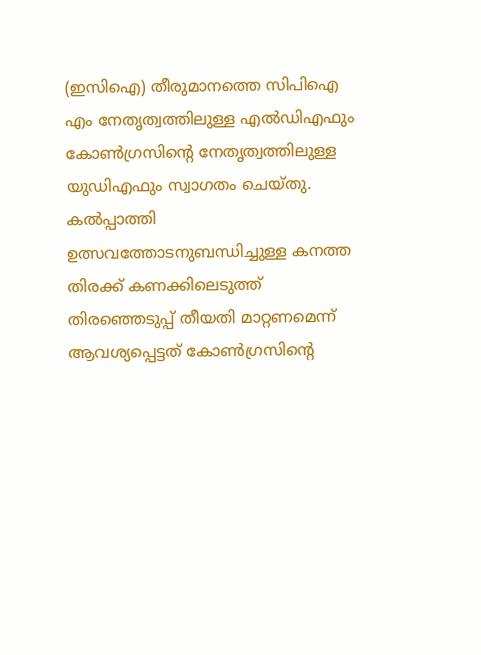(ഇസിഐ) തീരുമാനത്തെ സിപിഐ എം നേതൃത്വത്തിലുള്ള എൽഡിഎഫും കോൺഗ്രസിൻ്റെ നേതൃത്വത്തിലുള്ള യുഡിഎഫും സ്വാഗതം ചെയ്തു. കൽപ്പാത്തി ഉത്സവത്തോടനുബന്ധിച്ചുള്ള കനത്ത തിരക്ക് കണക്കിലെടുത്ത് തിരഞ്ഞെടുപ്പ് തീയതി മാറ്റണമെന്ന് ആവശ്യപ്പെട്ടത് കോൺഗ്രസിൻ്റെ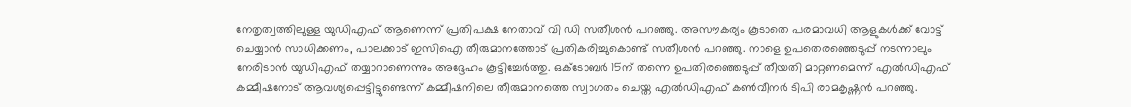നേതൃത്വത്തിലുള്ള യുഡിഎഫ് ആണെന്ന് പ്രതിപക്ഷ നേതാവ് വി ഡി സതീശൻ പറഞ്ഞു. അസൗകര്യം കൂടാതെ പരമാവധി ആളുകൾക്ക് വോട്ട് ചെയ്യാൻ സാധിക്കണം, പാലക്കാട് ഇസിഐ തീരുമാനത്തോട് പ്രതികരിച്ചുകൊണ്ട് സതീശൻ പറഞ്ഞു. നാളെ ഉപതെരഞ്ഞെടുപ്പ് നടന്നാലും നേരിടാൻ യുഡിഎഫ് തയ്യാറാണെന്നും അദ്ദേഹം കൂട്ടിച്ചേർത്തു. ഒക്‌ടോബർ 15ന് തന്നെ ഉപതിരഞ്ഞെടുപ്പ് തീയതി മാറ്റണമെന്ന് എൽഡിഎഫ് കമ്മീഷനോട് ആവശ്യപ്പെട്ടിട്ടുണ്ടെന്ന് കമ്മീഷനിലെ തീരുമാനത്തെ സ്വാഗതം ചെയ്ത എൽഡിഎഫ് കൺവീനർ ടിപി രാമകൃഷ്ണൻ പറഞ്ഞു.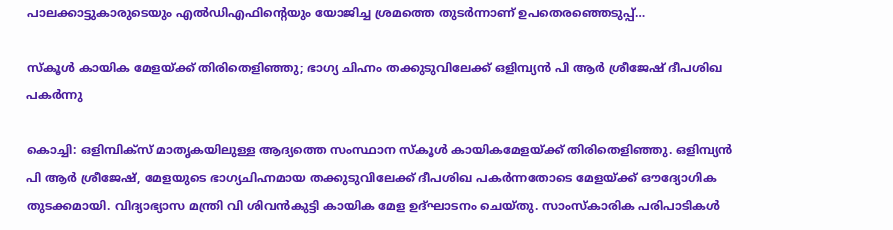പാലക്കാട്ടുകാരുടെയും എൽഡിഎഫിൻ്റെയും യോജിച്ച ശ്രമത്തെ തുടർന്നാണ് ഉപതെരഞ്ഞെടുപ്പ്…

സ്കൂൾ കായിക മേളയ്ക്ക് തിരിതെളിഞ്ഞു; ഭാഗ്യ ചിഹ്നം തക്കുടുവിലേക്ക് ഒളിമ്പ്യന്‍ പി ആര്‍ ശ്രീജേഷ് ദീപശിഖ പകര്‍ന്നു

കൊച്ചി: ഒളിമ്പിക്സ് മാതൃകയിലുള്ള ആദ്യത്തെ സംസ്ഥാന സ്‌കൂൾ കായികമേളയ്ക്ക് തിരിതെളിഞ്ഞു. ഒളിമ്പ്യൻ പി ആർ ശ്രീജേഷ്, മേളയുടെ ഭാഗ്യചിഹ്നമായ തക്കുടുവിലേക്ക് ദീപശിഖ പകർന്നതോടെ മേളയ്ക്ക് ഔദ്യോഗിക തുടക്കമായി. വിദ്യാഭ്യാസ മന്ത്രി വി ശിവൻകുട്ടി കായിക മേള ഉദ്ഘാടനം ചെയ്തു. സാംസ്കാരിക പരിപാടികൾ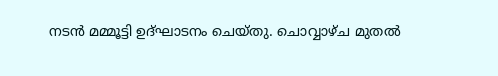നടൻ മമ്മൂട്ടി ഉദ്ഘാടനം ചെയ്തു. ചൊവ്വാഴ്ച മുതൽ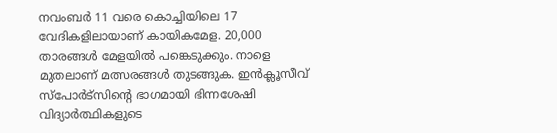നവംബർ 11 വരെ കൊച്ചിയിലെ 17 വേദികളിലായാണ് കായികമേള. 20,000 താരങ്ങൾ മേളയിൽ പങ്കെടുക്കും. നാളെ മുതലാണ് മത്സരങ്ങൾ തുടങ്ങുക. ഇൻക്ലൂസീവ് സ്പോർട്സിന്റെ ഭാഗമായി ഭിന്നശേഷി വിദ്യാർത്ഥികളുടെ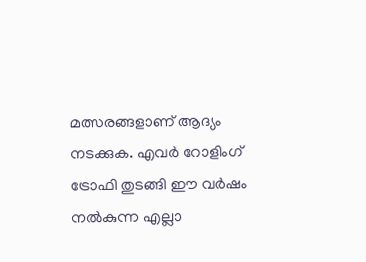മത്സരങ്ങളാണ് ആദ്യം നടക്കുക. എവർ റോളിംഗ് ട്രോഫി തുടങ്ങി ഈ വർഷം നൽകുന്ന എല്ലാ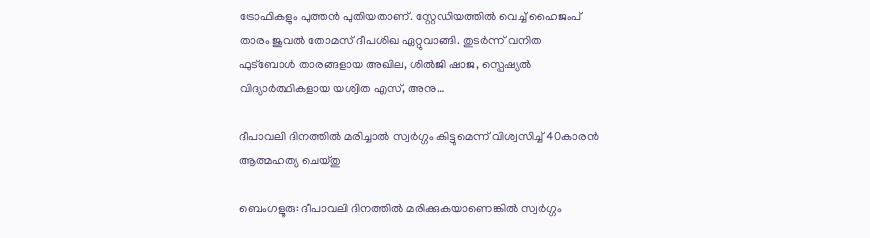ട്രോഫികളും പുത്തൻ പുതിയതാണ്. സ്റ്റേഡിയത്തിൽ വെച്ച് ഹൈജംപ് താരം ജുവൽ തോമസ് ദീപശിഖ ഏറ്റുവാങ്ങി. തുടർന്ന് വനിത ഫുട്ബോൾ താരങ്ങളായ അഖില, ശിൽജി ഷാജ, സ്പെഷ്യൽ വിദ്യാർത്ഥികളായ യശ്വിത എസ്, അനു…

ദീപാവലി ദിനത്തില്‍ മരിച്ചാല്‍ സ്വര്‍ഗ്ഗം കിട്ടുമെന്ന് വിശ്വസിച്ച് 40കാരന്‍ ആത്മഹത്യ ചെയ്തു

ബെംഗളൂരു: ദീപാവലി ദിനത്തില്‍ മരിക്കുകയാണെങ്കില്‍ സ്വര്‍ഗ്ഗം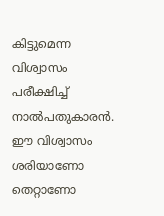കിട്ടുമെന്ന വിശ്വാസം പരീക്ഷിച്ച് നാല്‍പതുകാരന്‍. ഈ വിശ്വാസം ശരിയാണോ തെറ്റാണോ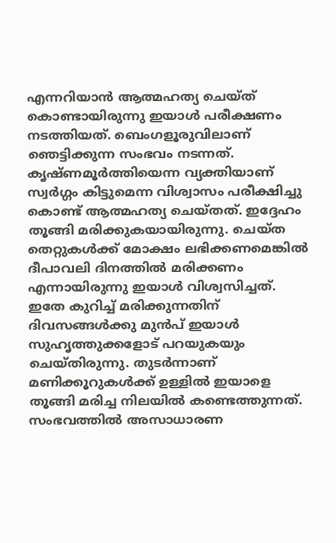എന്നറിയാന്‍ ആത്മഹത്യ ചെയ്ത് കൊണ്ടായിരുന്നു ഇയാള്‍ പരീക്ഷണം നടത്തിയത്. ബെംഗളൂരുവിലാണ് ഞെട്ടിക്കുന്ന സംഭവം നടന്നത്. കൃഷ്ണമൂര്‍ത്തിയെന്ന വ്യക്തിയാണ് സ്വര്‍ഗ്ഗം കിട്ടുമെന്ന വിശ്വാസം പരീക്ഷിച്ചു കൊണ്ട് ആത്മഹത്യ ചെയ്തത്. ഇദ്ദേഹം തൂങ്ങി മരിക്കുകയായിരുന്നു. ചെയ്ത തെറ്റുകള്‍ക്ക് മോക്ഷം ലഭിക്കണമെങ്കില്‍ ദീപാവലി ദിനത്തില്‍ മരിക്കണം എന്നായിരുന്നു ഇയാള്‍ വിശ്വസിച്ചത്. ഇതേ കുറിച്ച് മരിക്കുന്നതിന് ദിവസങ്ങള്‍ക്കു മുന്‍പ് ഇയാള്‍ സുഹൃത്തുക്കളോട് പറയുകയും ചെയ്തിരുന്നു. തുടര്‍ന്നാണ് മണിക്കൂറുകള്‍ക്ക് ഉള്ളില്‍ ഇയാളെ തൂങ്ങി മരിച്ച നിലയില്‍ കണ്ടെത്തുന്നത്. സംഭവത്തില്‍ അസാധാരണ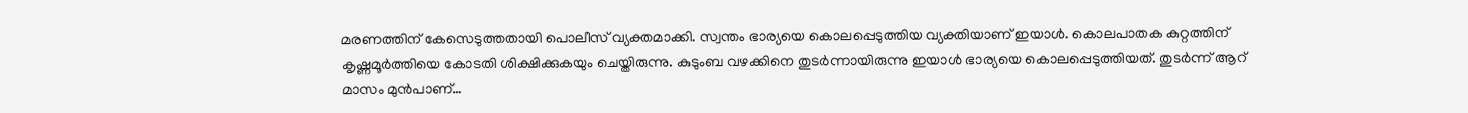മരണത്തിന് കേസെടുത്തതായി പൊലീസ് വ്യക്തമാക്കി. സ്വന്തം ഭാര്യയെ കൊലപ്പെടുത്തിയ വ്യക്തിയാണ് ഇയാള്‍. കൊലപാതക കുറ്റത്തിന് കൃഷ്ണമൂര്‍ത്തിയെ കോടതി ശിക്ഷിക്കുകയും ചെയ്തിരുന്നു. കുടുംബ വഴക്കിനെ തുടര്‍ന്നായിരുന്നു ഇയാള്‍ ഭാര്യയെ കൊലപ്പെടുത്തിയത്. തുടര്‍ന്ന് ആറ് മാസം മുന്‍പാണ്…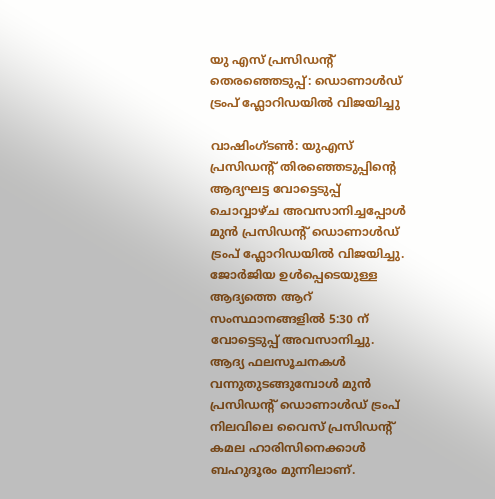യു എസ് പ്രസിഡന്റ് തെരഞ്ഞെടുപ്പ്: ഡൊണാൾഡ് ട്രംപ് ഫ്ലോറിഡയിൽ വിജയിച്ചു

വാഷിംഗ്ടണ്‍: യുഎസ് പ്രസിഡൻ്റ് തിരഞ്ഞെടുപ്പിൻ്റെ ആദ്യഘട്ട വോട്ടെടുപ്പ് ചൊവ്വാഴ്ച അവസാനിച്ചപ്പോള്‍ മുൻ പ്രസിഡൻ്റ് ഡൊണാൾഡ് ട്രംപ് ഫ്ലോറിഡയില്‍ വിജയിച്ചു. ജോർജിയ ഉൾപ്പെടെയുള്ള ആദ്യത്തെ ആറ് സംസ്ഥാനങ്ങളിൽ 5:30 ന് വോട്ടെടുപ്പ് അവസാനിച്ചു. ആദ്യ ഫലസൂചനകൾ വന്നുതുടങ്ങുമ്പോൾ മുൻ പ്രസിഡന്‍റ് ഡൊണാൾഡ് ട്രംപ് നിലവിലെ വൈസ് പ്രസിഡന്‍റ് കമല ഹാരിസിനെക്കാൾ ബഹുദൂരം മുന്നിലാണ്.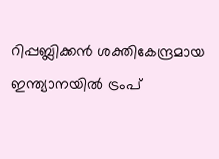റിപ്പബ്ലിക്കൻ ശക്തികേന്ദ്രമായ ഇന്ത്യാനയിൽ ട്രംപ്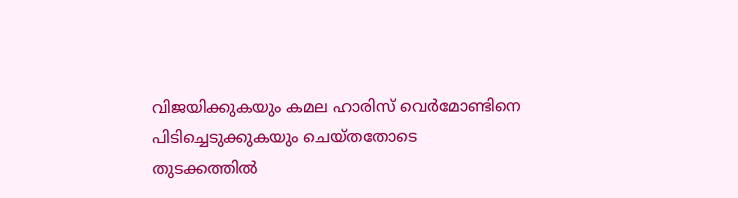വിജയിക്കുകയും കമല ഹാരിസ് വെർമോണ്ടിനെ പിടിച്ചെടുക്കുകയും ചെയ്‌തതോടെ തുടക്കത്തിൽ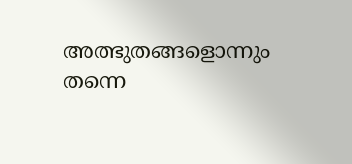അത്ഭുതങ്ങളൊന്നും തന്നെ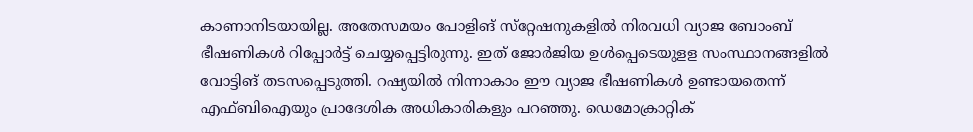കാണാനിടയായില്ല. അതേസമയം പോളിങ് സ്‌റ്റേഷനുകളിൽ നിരവധി വ്യാജ ബോംബ് ഭീഷണികൾ റിപ്പോർട്ട് ചെയ്യപ്പെട്ടിരുന്നു. ഇത് ജോർജിയ ഉൾപ്പെടെയുളള സംസ്ഥാനങ്ങളിൽ വോട്ടിങ് തടസപ്പെടുത്തി. റഷ്യയിൽ നിന്നാകാം ഈ വ്യാജ ഭീഷണികൾ ഉണ്ടായതെന്ന് എഫ്ബിഐയും പ്രാദേശിക അധികാരികളും പറഞ്ഞു. ഡെമോക്രാറ്റിക്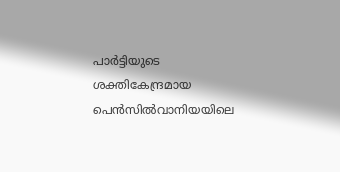പാർട്ടിയുടെ ശക്തികേന്ദ്രമായ പെൻസിൽവാനിയയിലെ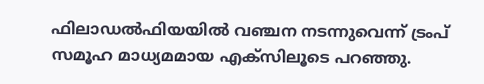ഫിലാഡൽഫിയയിൽ വഞ്ചന നടന്നുവെന്ന് ട്രംപ് സമൂഹ മാധ്യമമായ എക്‌സിലൂടെ പറഞ്ഞു.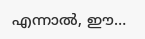എന്നാൽ, ഈ…